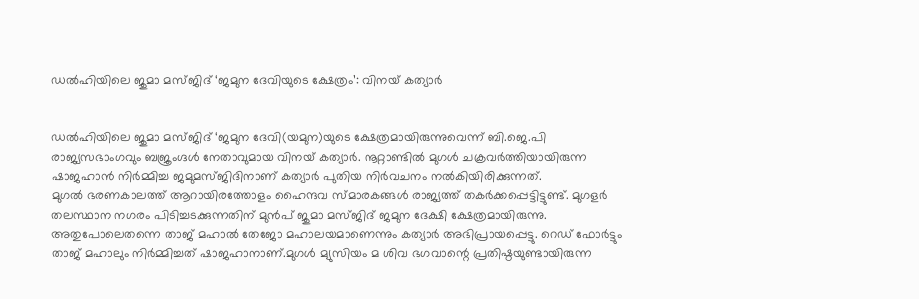ഡല്‍ഹിയിലെ ജുമാ മസ്ജിദ് ‘ജമുന ദേവിയുടെ ക്ഷേത്രം’: വിനയ് കത്യാര്‍


ഡല്‍ഹിയിലെ ജുമാ മസ്ജിദ് ‘ജമുന ദേവി(യമുന)യുടെ ക്ഷേത്രമായിരുന്നുവെന്ന് ബി.ജെ.പി രാജ്യസഭാംഗവും ബജ്രംഗ്ദള്‍ നേതാവുമായ വിനയ് കത്യാര്‍. നൂറ്റാണ്ടില്‍ മുഗള്‍ ചക്രവര്‍ത്തിയായിരുന്ന ഷാജഹാന്‍ നിര്‍മ്മിച്ച ജമുമസ്ജിദിനാണ് കത്യാര്‍ പുതിയ നിര്‍വചനം നല്‍കിയിരിക്കുന്നത്.
മുഗല്‍ ഭരണകാലത്ത് ആറായിരത്തോളം ഹൈന്ദവ സ്മാരകങ്ങള്‍ രാജ്യത്ത് തകര്‍ക്കപ്പെട്ടിട്ടുണ്ട്. മുഗളര്‍ തലസ്ഥാന നഗരം പിടിച്ചടക്കുന്നതിന് മുന്‍പ് ജുമാ മസ്ജിദ് ജമുന ദേക്ഷി ക്ഷേത്രമായിരുന്നു. അതുപോലെതന്നെ താജ് മഹാല്‍ തേജോ മഹാലയമാണെന്നും കത്യാര്‍ അഭിപ്രായപ്പെട്ടു. റെഡ് ഫോര്‍ട്ടും താജ് മഹാലും നിര്‍മ്മിച്ചത് ഷാജഹാനാണ്.മുഗള്‍ മ്യുസിയം മ ശിവ ഭഗവാന്റെ പ്രതിഷ്ഠയുണ്ടായിരുന്ന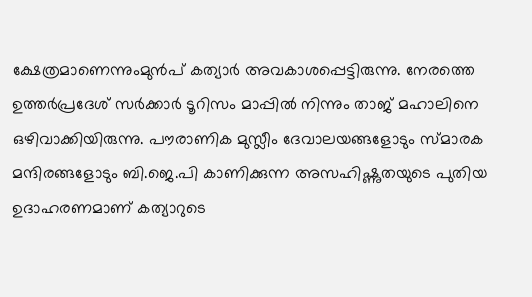ക്ഷേത്രമാണെന്നുംമുന്‍പ് കത്യാര്‍ അവകാശപ്പെട്ടിരുന്നു. നേരത്തെ ഉത്തര്‍പ്രദേശ് സര്‍ക്കാര്‍ ടൂറിസം മാപ്പില്‍ നിന്നും താജ് മഹാലിനെ ഒഴിവാക്കിയിരുന്നു. പൗരാണിക മുസ്ലീം ദേവാലയങ്ങളോടും സ്മാരക മന്ദിരങ്ങളോടും ബി.ജെ.പി കാണിക്കുന്ന അസഹിഷ്ണുതയുടെ പുതിയ ഉദാഹരണമാണ് കത്യാറുടെ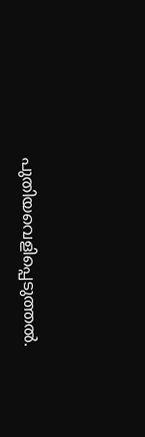പുതിയവെളിപ്പെടുത്തല്‍.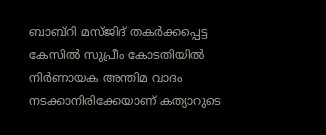ബാബ്റി മസ്ജിദ് തകര്‍ക്കപ്പെട്ട കേസില്‍ സുപ്രീം കോടതിയില്‍ നിര്‍ണായക അന്തിമ വാദം നടക്കാനിരിക്കേയാണ് കത്യാറുടെ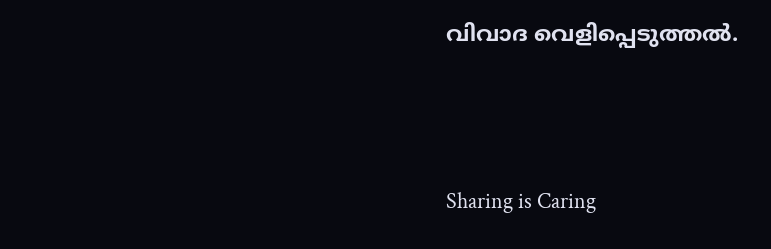വിവാദ വെളിപ്പെടുത്തല്‍.




Sharing is Caring